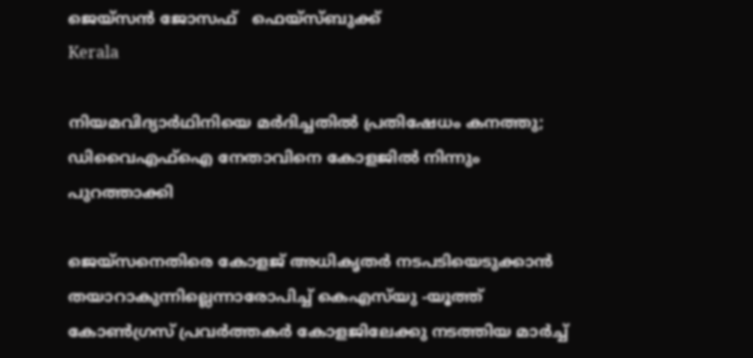ജെയ്‌സന്‍ ജോസഫ്   ഫെയ്‌സ്ബുക്ക്‌
Kerala

നിയമവിദ്യാര്‍ഥിനിയെ മര്‍ദിച്ചതില്‍ പ്രതിഷേധം കനത്തു; ഡിവൈഎഫ്‌ഐ നേതാവിനെ കോളജില്‍ നിന്നും പുറത്താക്കി

ജെയ്‌സനെതിരെ കോളജ് അധികൃതര്‍ നടപടിയെടുക്കാന്‍ തയാറാകുന്നില്ലെന്നാരോപിച്ച് കെഎസ്‌യു -യൂത്ത് കോണ്‍ഗ്രസ് പ്രവര്‍ത്തകര്‍ കോളജിലേക്കു നടത്തിയ മാര്‍ച്ച്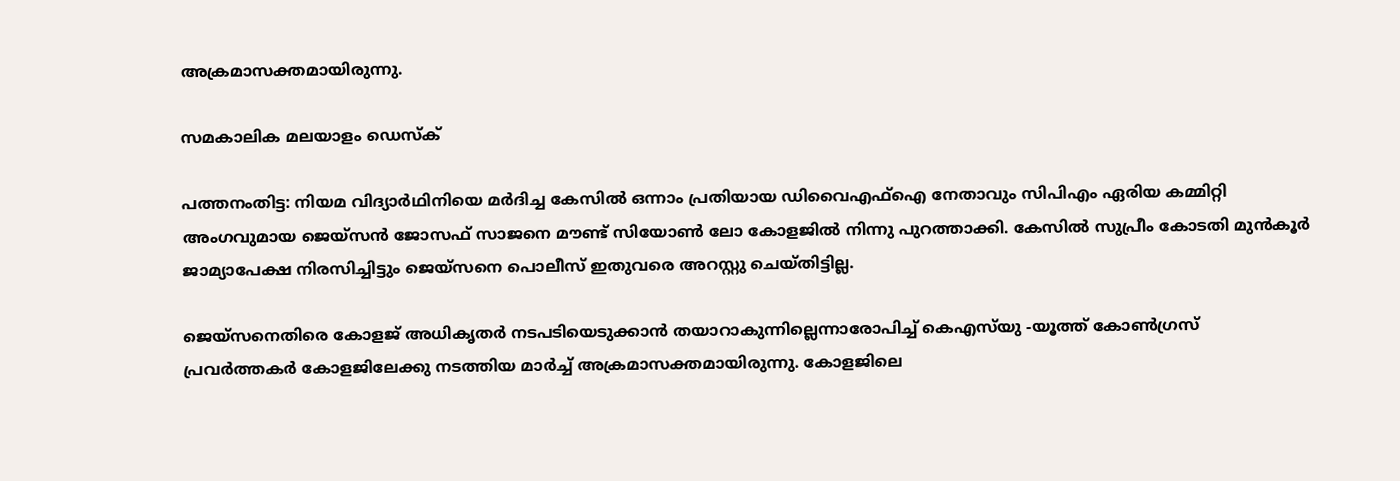അക്രമാസക്തമായിരുന്നു.

സമകാലിക മലയാളം ഡെസ്ക്

പത്തനംതിട്ട: നിയമ വിദ്യാര്‍ഥിനിയെ മര്‍ദിച്ച കേസില്‍ ഒന്നാം പ്രതിയായ ഡിവൈഎഫ്‌ഐ നേതാവും സിപിഎം ഏരിയ കമ്മിറ്റി അംഗവുമായ ജെയ്‌സന്‍ ജോസഫ് സാജനെ മൗണ്ട് സിയോണ്‍ ലോ കോളജില്‍ നിന്നു പുറത്താക്കി. കേസില്‍ സുപ്രീം കോടതി മുന്‍കൂര്‍ ജാമ്യാപേക്ഷ നിരസിച്ചിട്ടും ജെയ്‌സനെ പൊലീസ് ഇതുവരെ അറസ്റ്റു ചെയ്തിട്ടില്ല.

ജെയ്‌സനെതിരെ കോളജ് അധികൃതര്‍ നടപടിയെടുക്കാന്‍ തയാറാകുന്നില്ലെന്നാരോപിച്ച് കെഎസ്‌യു -യൂത്ത് കോണ്‍ഗ്രസ് പ്രവര്‍ത്തകര്‍ കോളജിലേക്കു നടത്തിയ മാര്‍ച്ച് അക്രമാസക്തമായിരുന്നു. കോളജിലെ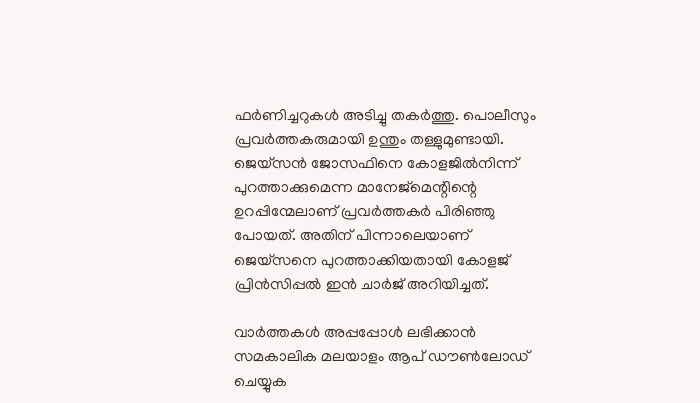ഫര്‍ണിച്ചറുകള്‍ അടിച്ചു തകര്‍ത്തു. പൊലീസും പ്രവര്‍ത്തകരുമായി ഉന്തും തള്ളുമുണ്ടായി. ജെയ്‌സന്‍ ജോസഫിനെ കോളജില്‍നിന്ന് പുറത്താക്കുമെന്ന മാനേജ്‌മെന്റിന്റെ ഉറപ്പിന്മേലാണ് പ്രവര്‍ത്തകര്‍ പിരിഞ്ഞു പോയത്. അതിന് പിന്നാലെയാണ് ജെയ്‌സനെ പുറത്താക്കിയതായി കോളജ് പ്രിന്‍സിപ്പല്‍ ഇന്‍ ചാര്‍ജ് അറിയിച്ചത്.

വാര്‍ത്തകള്‍ അപ്പപ്പോള്‍ ലഭിക്കാന്‍ സമകാലിക മലയാളം ആപ് ഡൗണ്‍ലോഡ് ചെയ്യുക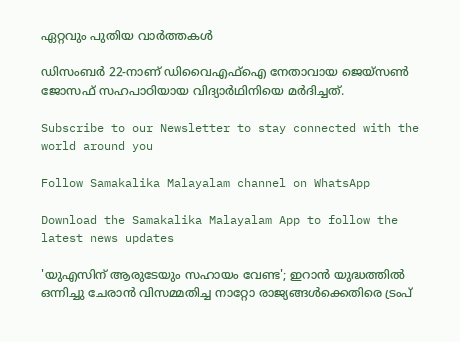ഏറ്റവും പുതിയ വാര്‍ത്തകള്‍

ഡിസംബര്‍ 22-നാണ് ഡിവൈഎഫ്‌ഐ നേതാവായ ജെയ്‌സണ്‍ ജോസഫ് സഹപാഠിയായ വിദ്യാര്‍ഥിനിയെ മര്‍ദിച്ചത്.

Subscribe to our Newsletter to stay connected with the world around you

Follow Samakalika Malayalam channel on WhatsApp

Download the Samakalika Malayalam App to follow the latest news updates

'യുഎസിന് ആരുടേയും സഹായം വേണ്ട'; ഇറാൻ യുദ്ധത്തിൽ ഒന്നിച്ചു ചേരാൻ വിസമ്മതിച്ച നാറ്റോ രാജ്യങ്ങൾക്കെതിരെ ട്രംപ്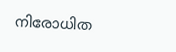നിരോധിത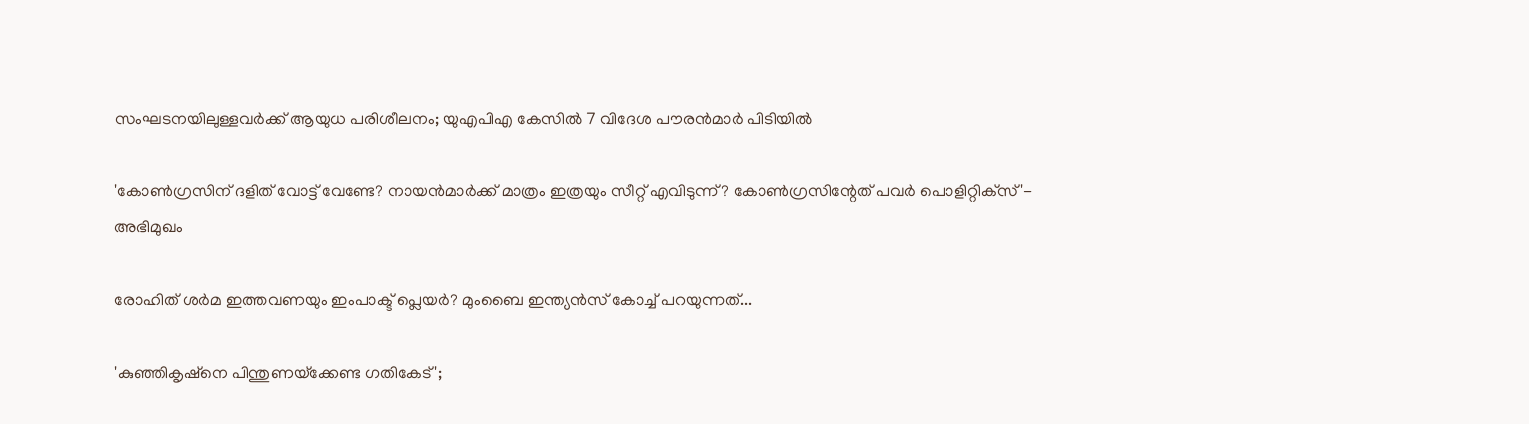സംഘടനയിലുള്ളവർക്ക് ആയുധ പരിശീലനം; യുഎപിഎ കേസിൽ 7 വിദേശ പൗരൻമാർ പിടിയിൽ

'കോണ്‍ഗ്രസിന് ദളിത് വോട്ട് വേണ്ടേ? നായന്‍മാര്‍ക്ക് മാത്രം ഇത്രയും സീറ്റ് എവിടുന്ന്? കോണ്‍ഗ്രസിന്റേത് പവര്‍ പൊളിറ്റിക്‌സ്'- അഭിമുഖം

രോഹിത് ശര്‍മ ഇത്തവണയും ഇംപാക്ട് പ്ലെയര്‍? മുംബൈ ഇന്ത്യന്‍സ് കോച്ച് പറയുന്നത്...

'കുഞ്ഞികൃഷ്‌നെ പിന്തുണയ്‌ക്കേണ്ട ഗതികേട്';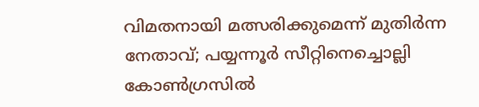വിമതനായി മത്സരിക്കുമെന്ന് മുതിര്‍ന്ന നേതാവ്; പയ്യന്നൂര്‍ സീറ്റിനെച്ചൊല്ലി കോണ്‍ഗ്രസില്‍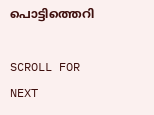പൊട്ടിത്തെറി

SCROLL FOR NEXT